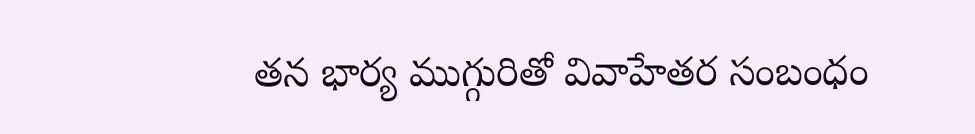తన భార్య ముగ్గురితో వివాహేతర సంబంధం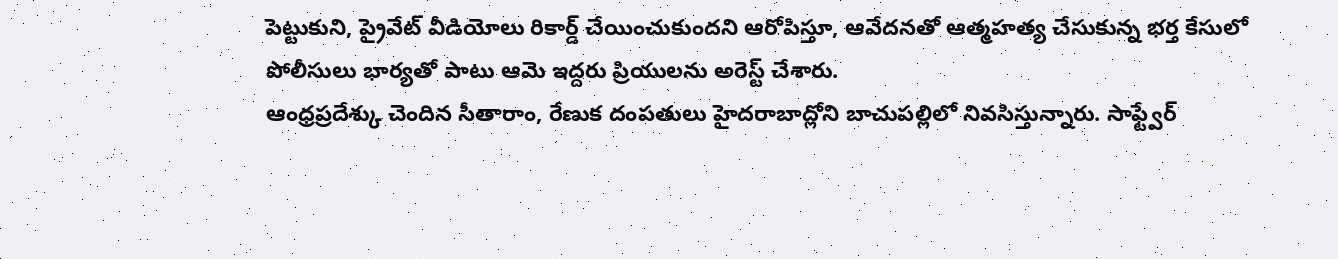పెట్టుకుని, ప్రైవేట్ వీడియోలు రికార్డ్ చేయించుకుందని ఆరోపిస్తూ, ఆవేదనతో ఆత్మహత్య చేసుకున్న భర్త కేసులో పోలీసులు భార్యతో పాటు ఆమె ఇద్దరు ప్రియులను అరెస్ట్ చేశారు.
ఆంధ్రప్రదేశ్కు చెందిన సీతారాం, రేణుక దంపతులు హైదరాబాద్లోని బాచుపల్లిలో నివసిస్తున్నారు. సాఫ్ట్వేర్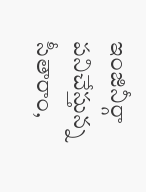ఇంజినీర్గా పనిచేస్తున్న సీతారాం,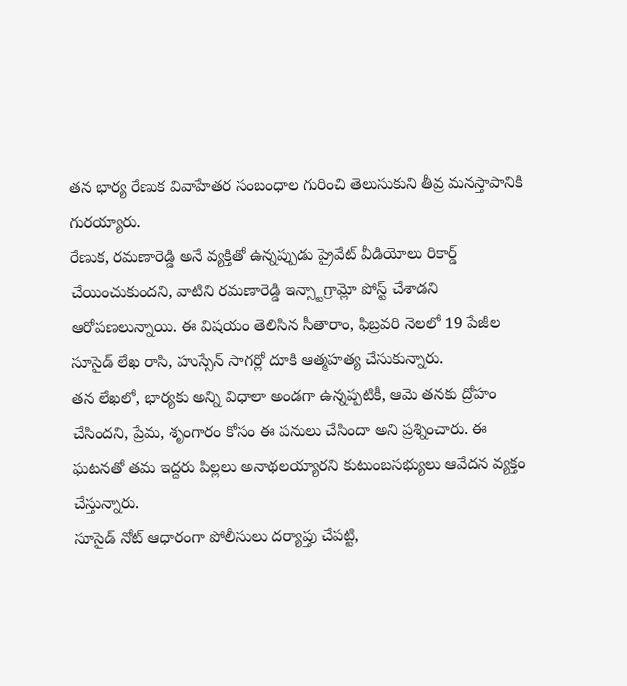తన భార్య రేణుక వివాహేతర సంబంధాల గురించి తెలుసుకుని తీవ్ర మనస్తాపానికి గురయ్యారు.
రేణుక, రమణారెడ్డి అనే వ్యక్తితో ఉన్నప్పుడు ప్రైవేట్ వీడియోలు రికార్డ్ చేయించుకుందని, వాటిని రమణారెడ్డి ఇన్స్టాగ్రామ్లో పోస్ట్ చేశాడని ఆరోపణలున్నాయి. ఈ విషయం తెలిసిన సీతారాం, ఫిబ్రవరి నెలలో 19 పేజీల సూసైడ్ లేఖ రాసి, హుస్సేన్ సాగర్లో దూకి ఆత్మహత్య చేసుకున్నారు.
తన లేఖలో, భార్యకు అన్ని విధాలా అండగా ఉన్నప్పటికీ, ఆమె తనకు ద్రోహం చేసిందని, ప్రేమ, శృంగారం కోసం ఈ పనులు చేసిందా అని ప్రశ్నించారు. ఈ ఘటనతో తమ ఇద్దరు పిల్లలు అనాథలయ్యారని కుటుంబసభ్యులు ఆవేదన వ్యక్తం చేస్తున్నారు.
సూసైడ్ నోట్ ఆధారంగా పోలీసులు దర్యాప్తు చేపట్టి,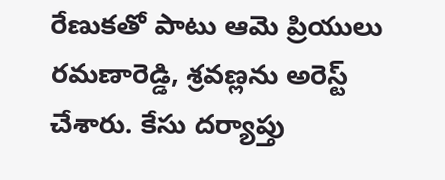రేణుకతో పాటు ఆమె ప్రియులు రమణారెడ్డి, శ్రవణ్లను అరెస్ట్ చేశారు. కేసు దర్యాప్తు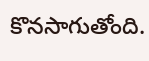కొనసాగుతోంది.